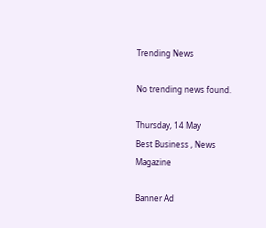Trending News

No trending news found.

Thursday, 14 May
Best Business , News Magazine

Banner Ad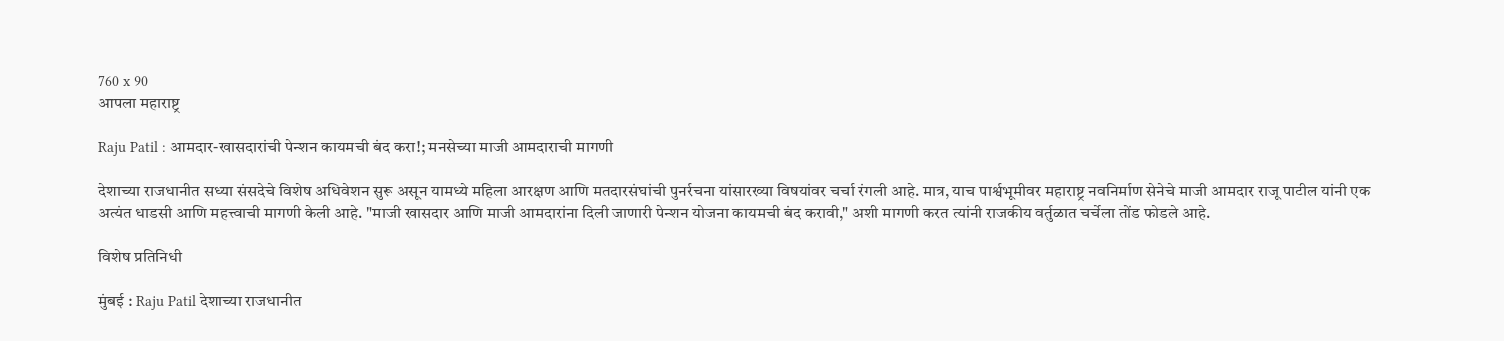760 x 90
आपला महाराष्ट्र

Raju Patil : आमदार-खासदारांची पेन्शन कायमची बंद करा!; मनसेच्या माजी आमदाराची मागणी

देशाच्या राजधानीत सध्या संसदेचे विशेष अधिवेशन सुरू असून यामध्ये महिला आरक्षण आणि मतदारसंघांची पुनर्रचना यांसारख्या विषयांवर चर्चा रंगली आहे. मात्र, याच पार्श्वभूमीवर महाराष्ट्र नवनिर्माण सेनेचे माजी आमदार राजू पाटील यांनी एक अत्यंत धाडसी आणि महत्त्वाची मागणी केली आहे. "माजी खासदार आणि माजी आमदारांना दिली जाणारी पेन्शन योजना कायमची बंद करावी," अशी मागणी करत त्यांनी राजकीय वर्तुळात चर्चेला तोंड फोडले आहे.

विशेष प्रतिनिधी

मुंबई : Raju Patil देशाच्या राजधानीत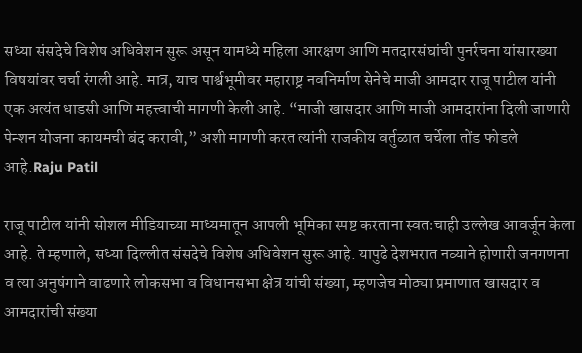सध्या संसदेचे विशेष अधिवेशन सुरू असून यामध्ये महिला आरक्षण आणि मतदारसंघांची पुनर्रचना यांसारख्या विषयांवर चर्चा रंगली आहे. मात्र, याच पार्श्वभूमीवर महाराष्ट्र नवनिर्माण सेनेचे माजी आमदार राजू पाटील यांनी एक अत्यंत धाडसी आणि महत्त्वाची मागणी केली आहे. “माजी खासदार आणि माजी आमदारांना दिली जाणारी पेन्शन योजना कायमची बंद करावी,” अशी मागणी करत त्यांनी राजकीय वर्तुळात चर्चेला तोंड फोडले आहे.Raju Patil

राजू पाटील यांनी सोशल मीडियाच्या माध्यमातून आपली भूमिका स्पष्ट करताना स्वतःचाही उल्लेख आवर्जून केला आहे. ते म्हणाले, सध्या दिल्लीत संसदेचे विशेष अधिवेशन सुरू आहे. यापुढे देशभरात नव्याने होणारी जनगणना व त्या अनुषंगाने वाढणारे लोकसभा व विधानसभा क्षेत्र यांची संख्या, म्हणजेच मोठ्या प्रमाणात खासदार व आमदारांची संख्या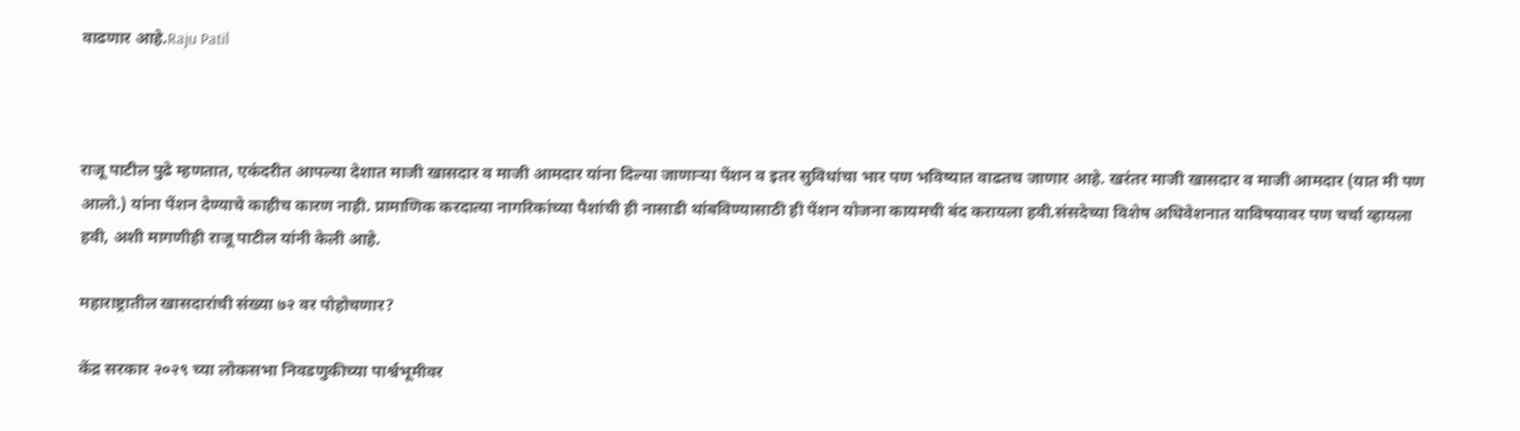वाढणार आहे.Raju Patil



राजू पाटील पुढे म्हणतात, एकंदरीत आपल्या देशात माजी खासदार व माजी आमदार यांना दिल्या जाणाऱ्या पेंशन व इतर सुविधांचा भार पण भविष्यात वाढतच जाणार आहे. खरंतर माजी खासदार व माजी आमदार (यात मी पण आलो.) यांना पेंशन देण्याचे काहीच कारण नाही. प्रामाणिक करदात्या नागरिकांच्या पैशांची ही नासाडी थांबविण्यासाठी ही पेंशन योजना कायमची बंद करायला हवी.संसदेच्या विशेष अधिवेशनात याविषयावर पण चर्चा व्हायला हवी, अशी मागणीही राजू पाटील यांनी केली आहे.

महाराष्ट्रातील खासदारांची संख्या ७२ वर पोहोचणार?

केंद्र सरकार २०२९ च्या लोकसभा निवडणुकीच्या पार्श्वभूमीवर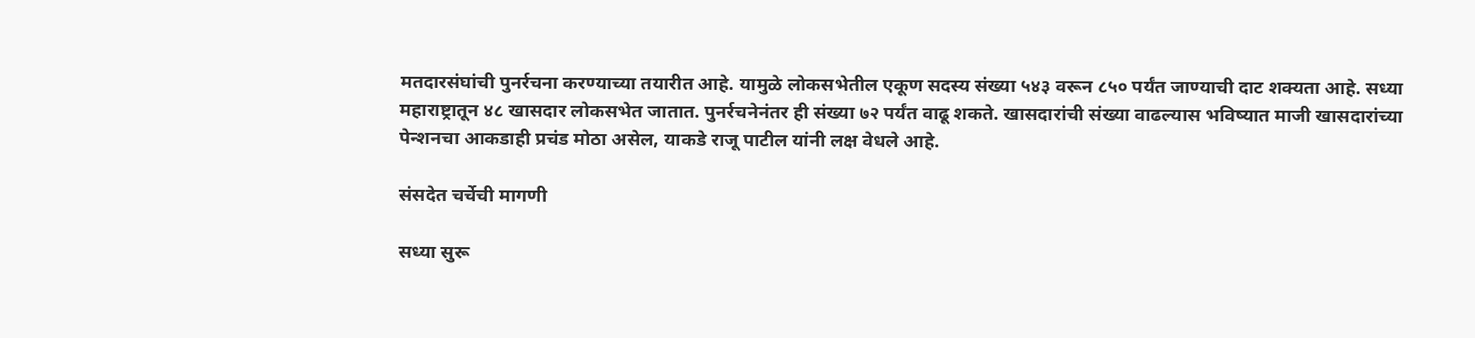मतदारसंघांची पुनर्रचना करण्याच्या तयारीत आहे. यामुळे लोकसभेतील एकूण सदस्य संख्या ५४३ वरून ८५० पर्यंत जाण्याची दाट शक्यता आहे. सध्या महाराष्ट्रातून ४८ खासदार लोकसभेत जातात. पुनर्रचनेनंतर ही संख्या ७२ पर्यंत वाढू शकते. खासदारांची संख्या वाढल्यास भविष्यात माजी खासदारांच्या पेन्शनचा आकडाही प्रचंड मोठा असेल, याकडे राजू पाटील यांनी लक्ष वेधले आहे.

संसदेत चर्चेची मागणी

सध्या सुरू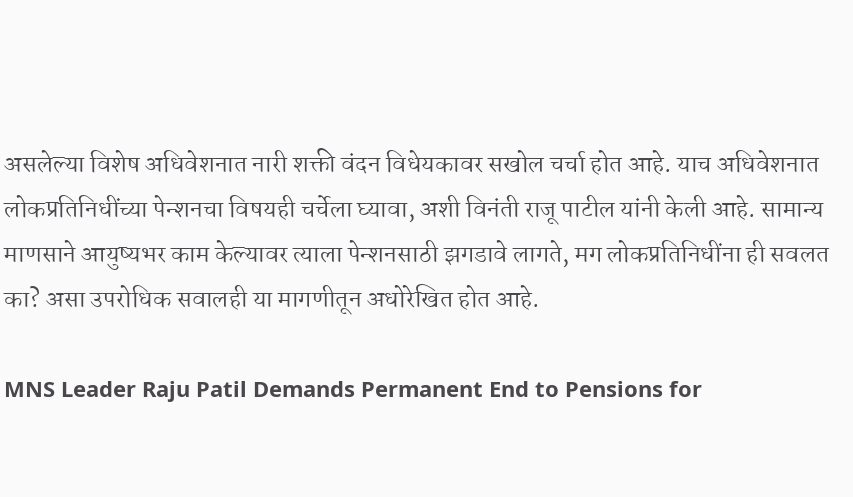असलेल्या विशेष अधिवेशनात नारी शक्ती वंदन विधेयकावर सखोल चर्चा होत आहे. याच अधिवेशनात लोकप्रतिनिधींच्या पेन्शनचा विषयही चर्चेला घ्यावा, अशी विनंती राजू पाटील यांनी केली आहे. सामान्य माणसाने आयुष्यभर काम केल्यावर त्याला पेन्शनसाठी झगडावे लागते, मग लोकप्रतिनिधींना ही सवलत का? असा उपरोधिक सवालही या मागणीतून अधोरेखित होत आहे.

MNS Leader Raju Patil Demands Permanent End to Pensions for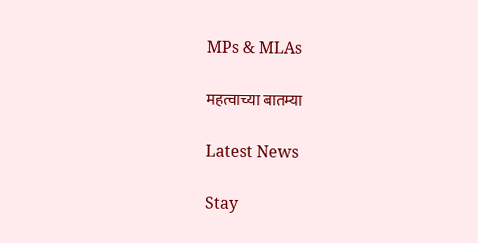MPs & MLAs

महत्वाच्या बातम्या

Latest News

Stay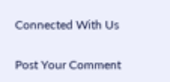Connected With Us

Post Your Comment